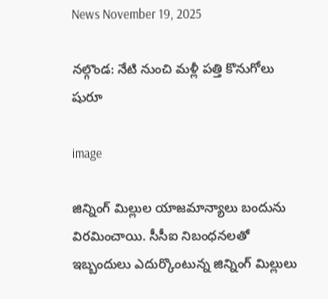News November 19, 2025

నల్గొండ: నేటి నుంచి మళ్లీ పత్తి కొనుగోలు షురూ

image

జిన్నింగ్ మిల్లుల యాజమాన్యాలు బందును విరమించాయి. సీసీఐ నిబంధనలతో ఇబ్బందులు ఎదుర్కొంటున్న జిన్నింగ్ మిల్లులు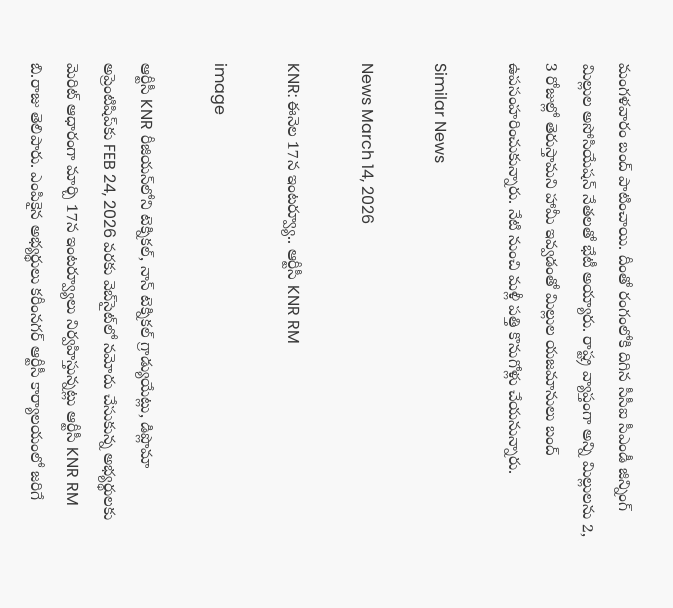మంగళవారం బంద్ పాటించాయి. దీంతో రంగంలోకి దిగిన సీసీఐ సీఎండీ జిన్నింగ్ మిల్లుల అసోసియేషన్ నేతలతో భేటీ అయ్యారు. రాష్ట్ర వ్యాప్తంగా అన్ని మిల్లులను 2, 3 రోజుల్లో తెరుస్తామని హామీ ఇవ్వడంతో మిల్లుల యజమానులు బంద్ ఉపసంహరించుకున్నారు. నేటి నుంచి మళ్లీ పత్తి కొనుగోళ్లు చేయనున్నారు.

Similar News

News March 14, 2026

KNR: ఈనెల 17న ఇంటర్వ్యూ.. ఆర్టీసీ KNR RM

image

ఆర్టీసీ KNR రీజియన్‌లోని టెక్నికల్, నాన్ టెక్నికల్ గ్రాడ్యుయేట్లు, డిప్లొమా అప్రెంటిషిప్‌కు FEB 24, 2026 వరకు వెబ్‌సైట్‌లో నమోదు చేసుకున్న అభ్యర్థులకు మెరిట్ ఆధారంగా మార్చి 17న ఇంటర్వ్యూలు నిర్వహిస్తున్నట్లు ఆర్టీసీ KNR RM బి.రాజు తెలిపారు. ఎంపికైన అభ్యర్థులు కరీంనగర్ ఆర్టీసీ కార్యాలయంలో జరిగే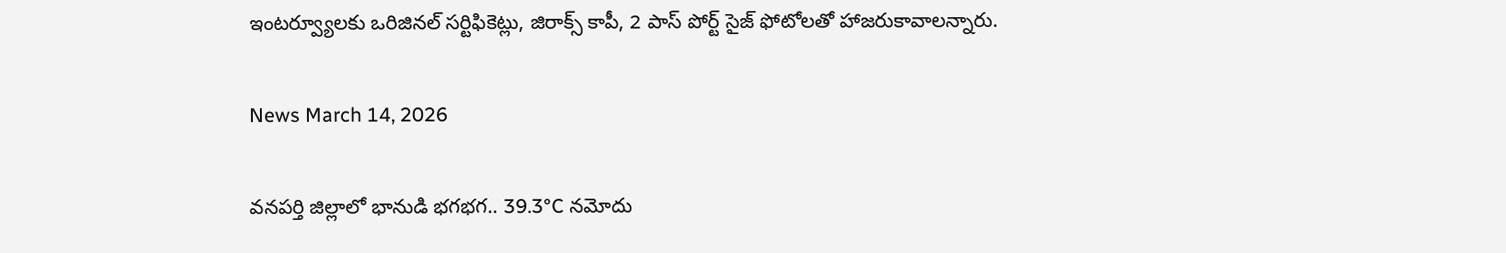ఇంటర్వ్యూలకు ఒరిజినల్ సర్టిఫికెట్లు, జిరాక్స్ కాపీ, 2 పాస్ పోర్ట్ సైజ్ ఫోటోలతో హాజరుకావాలన్నారు.

News March 14, 2026

వనపర్తి జిల్లాలో భానుడి భగభగ.. 39.3°C నమోదు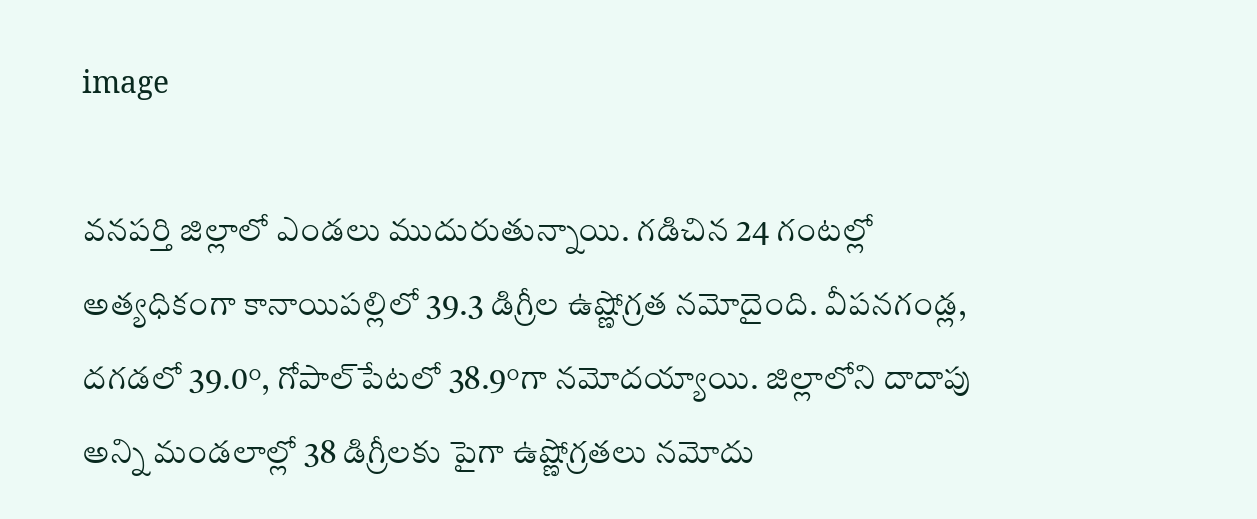image

వనపర్తి జిల్లాలో ఎండలు ముదురుతున్నాయి. గడిచిన 24 గంటల్లో అత్యధికంగా కానాయిపల్లిలో 39.3 డిగ్రీల ఉష్ణోగ్రత నమోదైంది. వీపనగండ్ల, దగడలో 39.0°, గోపాల్‌పేటలో 38.9°గా నమోదయ్యాయి. జిల్లాలోని దాదాపు అన్ని మండలాల్లో 38 డిగ్రీలకు పైగా ఉష్ణోగ్రతలు నమోదు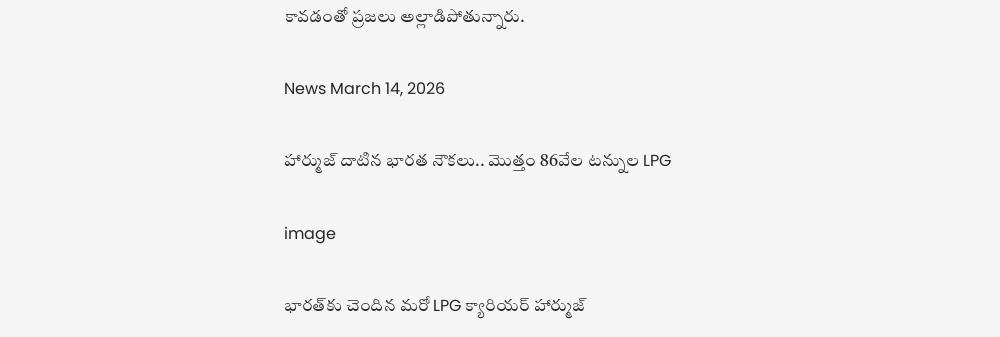కావడంతో ప్రజలు అల్లాడిపోతున్నారు.

News March 14, 2026

హార్ముజ్ దాటిన భారత నౌకలు.. మొత్తం 86వేల టన్నుల LPG

image

భారత్‌కు చెందిన మరో LPG క్యారియర్ హార్ముజ్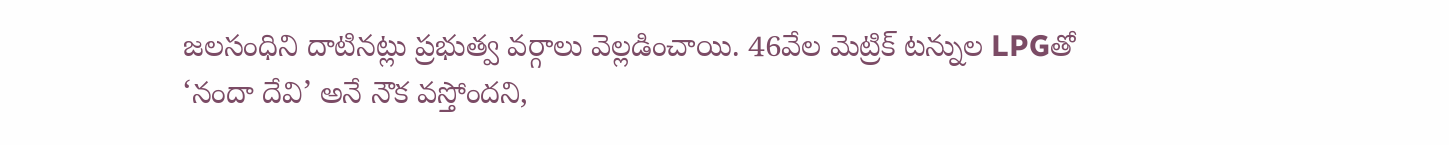జలసంధిని దాటినట్లు ప్రభుత్వ వర్గాలు వెల్లడించాయి. 46వేల మెట్రిక్ టన్నుల LPGతో ‘నందా దేవి’ అనే నౌక వస్తోందని,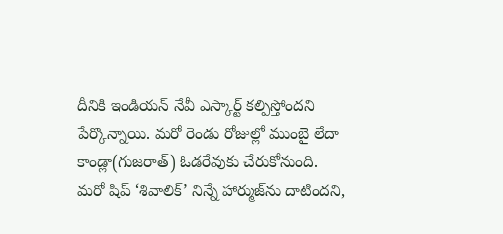దీనికి ఇండియన్ నేవీ ఎస్కార్ట్ కల్పిస్తోందని పేర్కొన్నాయి. మరో రెండు రోజుల్లో ముంబై లేదా కాండ్లా(గుజరాత్) ఓడరేవుకు చేరుకోనుంది. మరో షిప్ ‘శివాలిక్’ నిన్నే హార్ముజ్‌ను దాటిందని,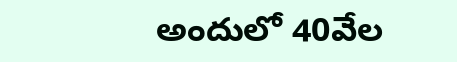అందులో 40వేల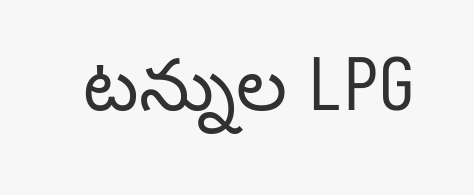టన్నుల LPG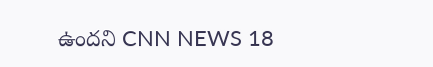ఉందని CNN NEWS 18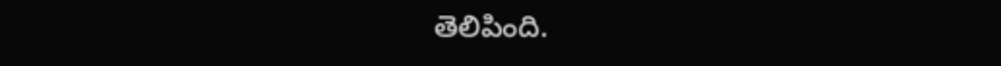తెలిపింది.